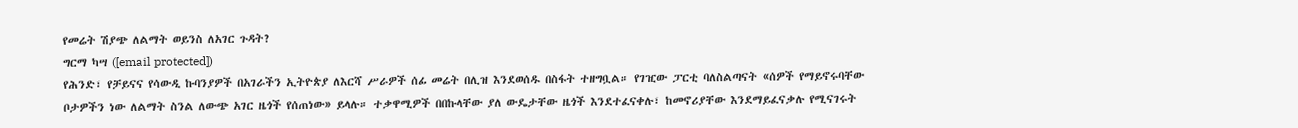የመሬት ሽያጭ ለልማት ወይንስ ለአገር ጉዳት?
ግርማ ካሣ ([email protected])
የሕንድ፣ የቻይናና የሳውዲ ኩባንያዎች በአገራችን ኢትዮጵያ ለእርሻ ሥራዎች ሰፊ መሬት በሊዝ እንደወሰዱ በስፋት ተዘግቧል። የገዢው ፓርቲ ባለስልጣናት «ሰዎች የማይኖሩባቸው ቦታዎችን ነው ለልማት ስንል ለውጭ አገር ዜጎች የሰጠነው» ይላሉ። ተቃዋሚዎች በበኩላቸው ያለ ውዴታቸው ዜጎች እንደተፈናቀሉ፣ ከመኖሪያቸው እንደማይፈናቃሉ የሚናገሩት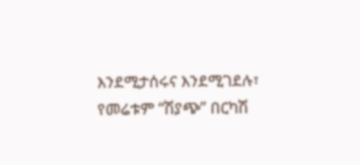እንደሚታሰሩና እንደሚገደሉ፣ የመሬቱም “ሽያጭ” በርካሽ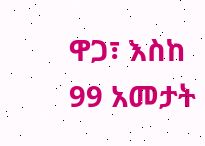ዋጋ፣ እስከ 99 አመታት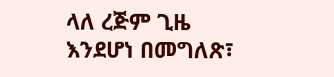ላለ ረጅም ጊዜ እንደሆነ በመግለጽ፣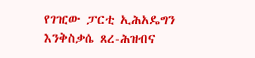የገዢው ፓርቲ ኢሕአዴግን እንቅስቃሴ ጸረ-ሕዝብና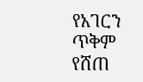የአገርን ጥቅም የሸጠ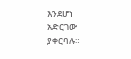እንደሆነ አድርገው ያቀርባሉ።